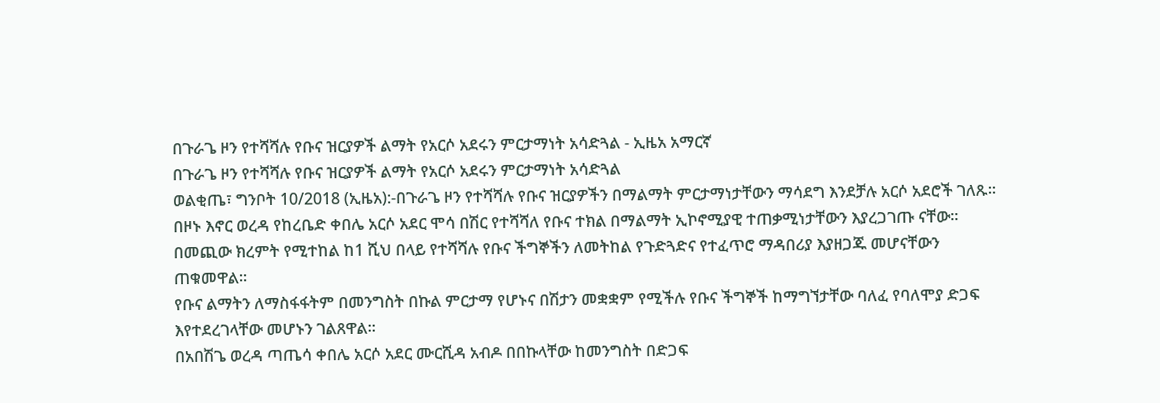በጉራጌ ዞን የተሻሻሉ የቡና ዝርያዎች ልማት የአርሶ አደሩን ምርታማነት አሳድጓል - ኢዜአ አማርኛ
በጉራጌ ዞን የተሻሻሉ የቡና ዝርያዎች ልማት የአርሶ አደሩን ምርታማነት አሳድጓል
ወልቂጤ፣ ግንቦት 10/2018 (ኢዜአ):-በጉራጌ ዞን የተሻሻሉ የቡና ዝርያዎችን በማልማት ምርታማነታቸውን ማሳደግ እንደቻሉ አርሶ አደሮች ገለጹ።
በዞኑ እኖር ወረዳ የከረቤድ ቀበሌ አርሶ አደር ሞሳ በሽር የተሻሻለ የቡና ተክል በማልማት ኢኮኖሚያዊ ተጠቃሚነታቸውን እያረጋገጡ ናቸው።
በመጪው ክረምት የሚተከል ከ1 ሺህ በላይ የተሻሻሉ የቡና ችግኞችን ለመትከል የጉድጓድና የተፈጥሮ ማዳበሪያ እያዘጋጁ መሆናቸውን ጠቁመዋል።
የቡና ልማትን ለማስፋፋትም በመንግስት በኩል ምርታማ የሆኑና በሽታን መቋቋም የሚችሉ የቡና ችግኞች ከማግኘታቸው ባለፈ የባለሞያ ድጋፍ እየተደረገላቸው መሆኑን ገልጸዋል።
በአበሽጌ ወረዳ ጣጤሳ ቀበሌ አርሶ አደር ሙርሺዳ አብዶ በበኩላቸው ከመንግስት በድጋፍ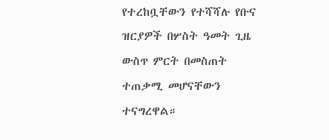የተረከቧቸውን የተሻሻሉ የቡና ዝርያዎች በሦስት ዓመት ጊዜ ውስጥ ምርት በመስጠት ተጠቃሚ መሆናቸውን ተናግረዋል።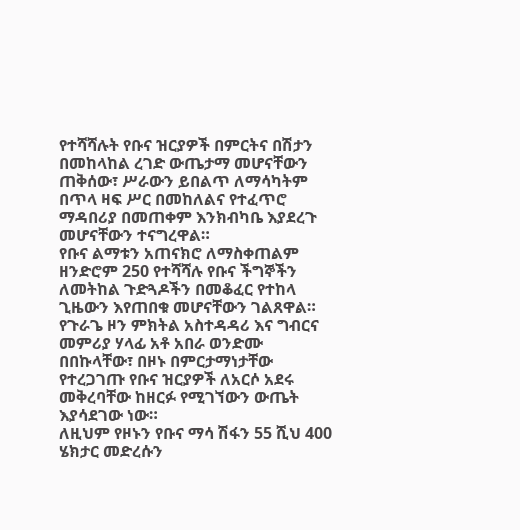የተሻሻሉት የቡና ዝርያዎች በምርትና በሽታን በመከላከል ረገድ ውጤታማ መሆናቸውን ጠቅሰው፣ ሥራውን ይበልጥ ለማሳካትም በጥላ ዛፍ ሥር በመከለልና የተፈጥሮ ማዳበሪያ በመጠቀም እንክብካቤ እያደረጉ መሆናቸውን ተናግረዋል።
የቡና ልማቱን አጠናክሮ ለማስቀጠልም ዘንድሮም 250 የተሻሻሉ የቡና ችግኞችን ለመትከል ጉድጓዶችን በመቆፈር የተከላ ጊዜውን እየጠበቁ መሆናቸውን ገልጸዋል።
የጉራጌ ዞን ምክትል አስተዳዳሪ እና ግብርና መምሪያ ሃላፊ አቶ አበራ ወንድሙ በበኩላቸው፣ በዞኑ በምርታማነታቸው የተረጋገጡ የቡና ዝርያዎች ለአርሶ አደሩ መቅረባቸው ከዘርፉ የሚገኘውን ውጤት እያሳደገው ነው።
ለዚህም የዞኑን የቡና ማሳ ሽፋን 55 ሺህ 400 ሄክታር መድረሱን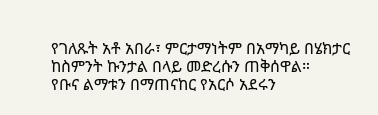የገለጹት አቶ አበራ፣ ምርታማነትም በአማካይ በሄክታር ከስምንት ኩንታል በላይ መድረሱን ጠቅሰዋል።
የቡና ልማቱን በማጠናከር የአርሶ አደሩን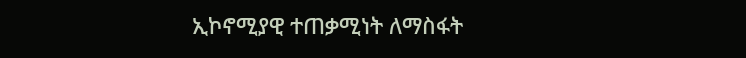ኢኮኖሚያዊ ተጠቃሚነት ለማስፋት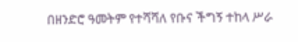በዘንድሮ ዓመትም የተሻሻለ የቡና ችግኝ ተከላ ሥራ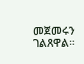መጀመሩን ገልጸዋል።